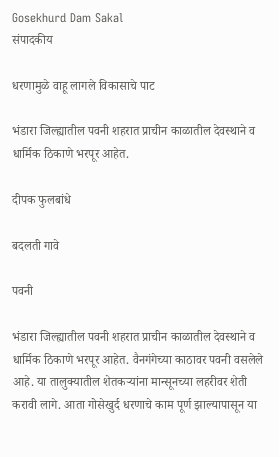Gosekhurd Dam Sakal
संपादकीय

धरणामुळे वाहू लागले विकासाचे पाट

भंडारा जिल्ह्यातील पवनी शहरात प्राचीन काळातील देवस्थाने व धार्मिक ठिकाणे भरपूर आहेत.

दीपक फुलबांधे

बदलती गावे

पवनी

भंडारा जिल्ह्यातील पवनी शहरात प्राचीन काळातील देवस्थाने व धार्मिक ठिकाणे भरपूर आहेत. वैनगंगेच्या काठावर पवनी वसलेले आहे. या तालुक्यातील शेतकऱ्यांना मान्सूनच्या लहरीवर शेती करावी लागे. आता गोसेखुर्द धरणाचे काम पूर्ण झाल्यापासून या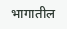भागातील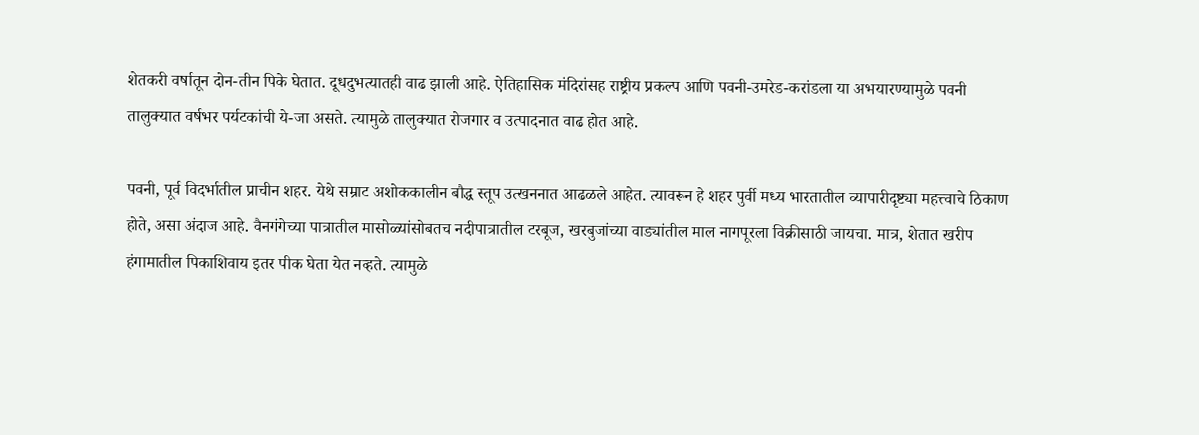शेतकरी वर्षातून दोन-तीन पिके घेतात. दूधदुभत्यातही वाढ झाली आहे. ऐतिहासिक मंदिरांसह राष्ट्रीय प्रकल्प आणि पवनी-उमरेड-करांडला या अभयारण्यामुळे पवनी तालुक्यात वर्षभर पर्यटकांची ये-जा असते. त्यामुळे तालुक्यात रोजगार व उत्पादनात वाढ होत आहे.

पवनी, पूर्व विदर्भातील प्राचीन शहर. येथे सम्राट अशोककालीन बौद्ध स्तूप उत्खननात आढळले आहेत. त्यावरून हे शहर पुर्वी मध्य भारतातील व्यापारीदृष्ट्या महत्त्वाचे ठिकाण होते, असा अंदाज आहे. वैनगंगेच्या पात्रातील मासोळ्यांसोबतच नदीपात्रातील टरबूज, खरबुजांच्या वाड्यांतील माल नागपूरला विक्रीसाठी जायचा. मात्र, शेतात खरीप हंगामातील पिकाशिवाय इतर पीक घेता येत नव्हते. त्यामुळे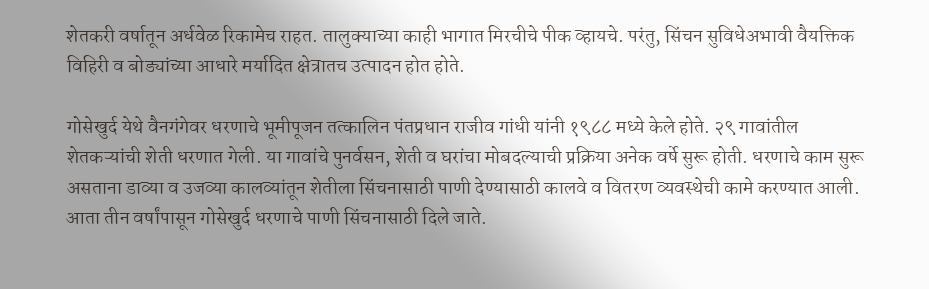शेतकरी वर्षातून अर्धवेळ रिकामेच राहत. तालुक्याच्या काही भागात मिरचीचे पीक व्हायचे. परंतु, सिंचन सुविधेअभावी वैयक्तिक विहिरी व बोड्यांच्या आधारे मर्यादित क्षेत्रातच उत्पादन होत होते.

गोसेखुर्द येथे वैनगंगेवर धरणाचे भूमीपूजन तत्कालिन पंतप्रधान राजीव गांधी यांनी १९८८ मध्ये केले होते. २९ गावांतील शेतकऱ्यांची शेती धरणात गेली. या गावांचे पुनर्वसन, शेती व घरांचा मोबदल्याची प्रक्रिया अनेक वर्षे सुरू होती. धरणाचे काम सुरू असताना डाव्या व उजव्या कालव्यांतून शेतीला सिंचनासाठी पाणी देण्यासाठी कालवे व वितरण व्यवस्थेची कामे करण्यात आली. आता तीन वर्षांपासून गोसेखुर्द धरणाचे पाणी सिंचनासाठी दिले जाते.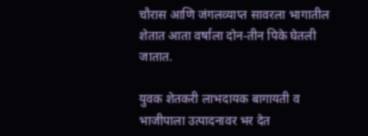चौरास आणि जंगलव्याप्त सावरला भागातील शेतात आता वर्षाला दोन-तीन पिके घेतली जातात.

युवक शेतकरी लाभदायक बागायती व भाजीपाला उत्पादनावर भर देत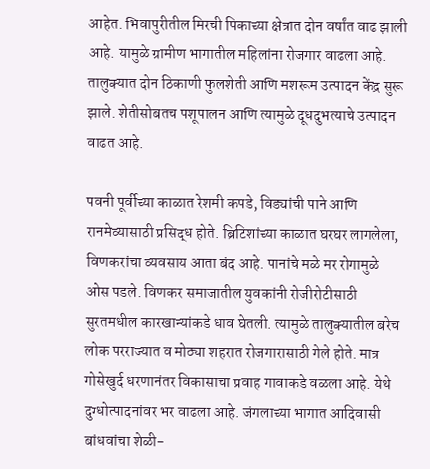आहेत. भिवापुरीतील मिरची पिकाच्या क्षेत्रात दोन वर्षांत वाढ झाली आहे. यामुळे ग्रामीण भागातील महिलांना रोजगार वाढला आहे. तालुक्यात दोन ठिकाणी फुलशेती आणि मशरूम उत्पादन केंद्र सुरू झाले. शेतीसोबतच पशूपालन आणि त्यामुळे दूधदुभत्याचे उत्पादन वाढत आहे.

पवनी पूर्वीच्या काळात रेशमी कपडे, विड्यांची पाने आणि रानमेव्यासाठी प्रसिद्ध होते. ब्रिटिशांच्या काळात घरघर लागलेला, विणकरांचा व्यवसाय आता बंद आहे. पानांचे मळे मर रोगामुळे ओस पडले. विणकर समाजातील युवकांनी रोजीरोटीसाठी सुरतमधील कारखान्यांकडे धाव घेतली. त्यामुळे तालुक्यातील बरेच लोक परराज्यात व मोठ्या शहरात रोजगारासाठी गेले होते. मात्र गोसेखुर्द धरणानंतर विकासाचा प्रवाह गावाकडे वळला आहे. येथे दुग्धोत्पादनांवर भर वाढला आहे. जंगलाच्या भागात आदिवासी बांधवांचा शेळी-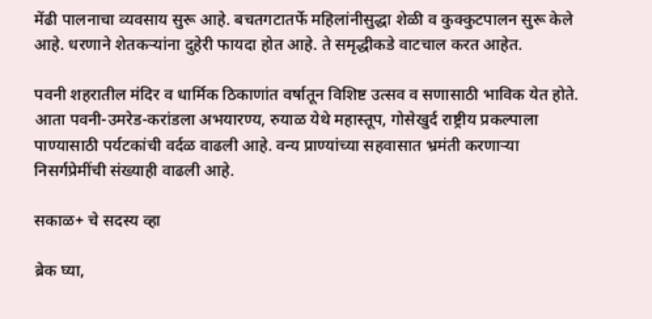मेंढी पालनाचा व्यवसाय सुरू आहे. बचतगटातर्फे महिलांनीसुद्धा शेळी व कुक्कुटपालन सुरू केले आहे. धरणाने शेतकऱ्यांना दुहेरी फायदा होत आहे. ते समृद्धीकडे वाटचाल करत आहेत.

पवनी शहरातील मंदिर व धार्मिक ठिकाणांत वर्षातून विशिष्ट उत्सव व सणासाठी भाविक येत होते. आता पवनी-उमरेड-करांडला अभयारण्य, रुयाळ येथे महास्तूप, गोसेखुर्द राष्ट्रीय प्रकल्पाला पाण्यासाठी पर्यटकांची वर्दळ वाढली आहे. वन्य प्राण्यांच्या सहवासात भ्रमंती करणाऱ्या निसर्गप्रेमींची संख्याही वाढली आहे.

सकाळ+ चे सदस्य व्हा

ब्रेक घ्या,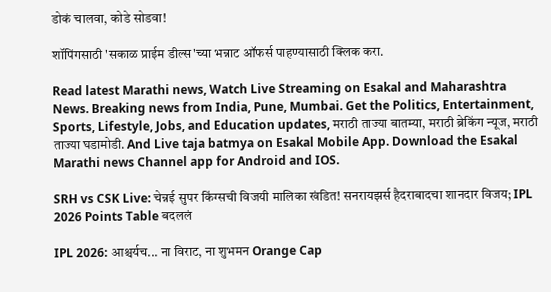डोकं चालवा, कोडे सोडवा!

शॉपिंगसाठी 'सकाळ प्राईम डील्स'च्या भन्नाट ऑफर्स पाहण्यासाठी क्लिक करा.

Read latest Marathi news, Watch Live Streaming on Esakal and Maharashtra News. Breaking news from India, Pune, Mumbai. Get the Politics, Entertainment, Sports, Lifestyle, Jobs, and Education updates, मराठी ताज्या बातम्या, मराठी ब्रेकिंग न्यूज, मराठी ताज्या घडामोडी. And Live taja batmya on Esakal Mobile App. Download the Esakal Marathi news Channel app for Android and IOS.

SRH vs CSK Live: चेन्नई सुपर किंग्सची विजयी मालिका खंडित! सनरायझर्स हैदराबादचा शानदार विजय; IPL 2026 Points Table बदललं

IPL 2026: आश्चर्यच... ना विराट, ना शुभमन Orange Cap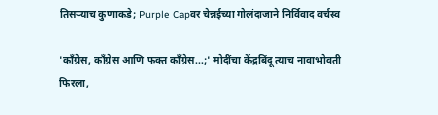तिसऱ्याच कुणाकडे; Purple Capवर चेन्नईच्या गोलंदाजाने निर्विवाद वर्चस्व

'काँग्रेस, काँग्रेस आणि फक्त काँग्रेस...;' मोदींचा केंद्रबिंदू त्याच नावाभोवती फिरला,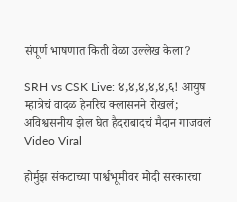संपूर्ण भाषणात किती वेळा उल्लेख केला?

SRH vs CSK Live: ४,४,४,४,४,६! आयुष म्हात्रेचं वादळ हेनरिच क्लासनने रोखलं; अविश्वसनीय झेल घेत हैदराबादचं मैदान गाजवलं Video Viral

होर्मुझ संकटाच्या पार्श्वभूमीवर मोदी सरकारचा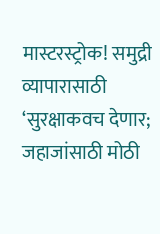मास्टरस्ट्रोक! समुद्री व्यापारासाठी ‘सुरक्षाकवच देणार; जहाजांसाठी मोठी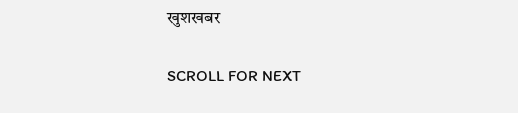खुशखबर

SCROLL FOR NEXT